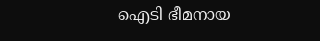ഐടി ഭീമനായ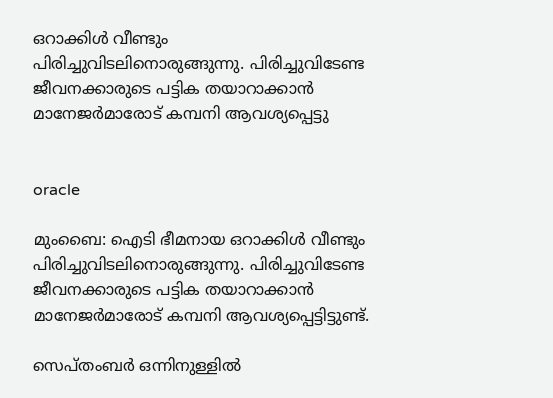ഒറാക്കിള്‍ വീണ്ടും പിരിച്ചുവിടലിനൊരുങ്ങുന്നു. പിരിച്ചുവിടേണ്ട ജീവനക്കാരുടെ പട്ടിക തയാറാക്കാന്‍ മാനേജര്‍മാരോട് കമ്പനി ആവശ്യപ്പെട്ടു


oracle

മുംബൈ: ഐടി ഭീമനായ ഒറാക്കിള്‍ വീണ്ടും പിരിച്ചുവിടലിനൊരുങ്ങുന്നു. പിരിച്ചുവിടേണ്ട ജീവനക്കാരുടെ പട്ടിക തയാറാക്കാന്‍ മാനേജര്‍മാരോട് കമ്പനി ആവശ്യപ്പെട്ടിട്ടുണ്ട്.

സെപ്തംബര്‍ ഒന്നിനുള്ളില്‍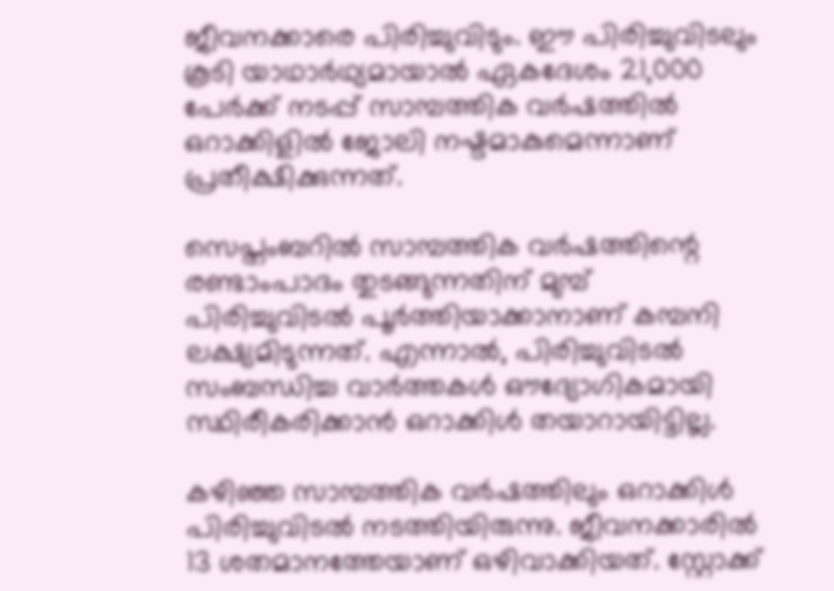ജീവനക്കാരെ പിരിച്ചുവിടും. ഈ പിരിച്ചുവിടലും കൂടി യാഥാര്‍ഥ്യമായാല്‍ ഏകദേശം 21,000 പേര്‍ക്ക് നടപ്പ് സാമ്പത്തിക വര്‍ഷത്തില്‍ ഒറാക്കിളില്‍ ജോലി നഷ്ടമാകുമെന്നാണ് പ്രതീക്ഷിക്കുന്നത്.

സെപ്തംബറില്‍ സാമ്പത്തിക വര്‍ഷത്തിന്റെ രണ്ടാംപാദം തുടങ്ങുന്നതിന് മുമ്പ് പിരിച്ചുവിടല്‍ പൂര്‍ത്തിയാക്കാനാണ് കമ്പനി ലക്ഷ്യമിടുന്നത്. എന്നാല്‍, പിരിച്ചുവിടല്‍ സംബന്ധിച്ച വാര്‍ത്തകള്‍ ഔദ്യോഗികമായി സ്ഥിരീകരിക്കാന്‍ ഒറാക്കിള്‍ തയാറായിട്ടില്ല.

കഴിഞ്ഞ സാമ്പത്തിക വര്‍ഷത്തിലും ഒറാക്കിള്‍ പിരിച്ചുവിടല്‍ നടത്തിയിരുന്നു. ജീവനക്കാരില്‍ 13 ശതമാനത്തേയാണ് ഒഴിവാക്കിയത്. സ്റ്റോക്ക്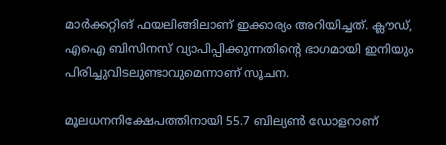മാര്‍ക്കറ്റിങ് ഫയലിങ്ങിലാണ് ഇക്കാര്യം അറിയിച്ചത്. ക്ലൗഡ്, എഐ ബിസിനസ് വ്യാപിപ്പിക്കുന്നതിന്റെ ഭാഗമായി ഇനിയും പിരിച്ചുവിടലുണ്ടാവുമെന്നാണ് സൂചന.

മൂലധനനിക്ഷേപത്തിനായി 55.7 ബില്യണ്‍ ഡോളറാണ്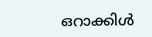ഒറാക്കിള്‍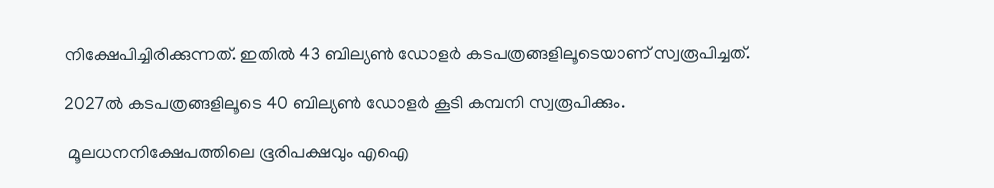നിക്ഷേപിച്ചിരിക്കുന്നത്. ഇതില്‍ 43 ബില്യണ്‍ ഡോളര്‍ കടപത്രങ്ങളിലൂടെയാണ് സ്വരൂപിച്ചത്.

2027ല്‍ കടപത്രങ്ങളിലൂടെ 40 ബില്യണ്‍ ഡോളര്‍ കൂടി കമ്പനി സ്വരൂപിക്കും.

 മൂലധനനിക്ഷേപത്തിലെ ഭൂരിപക്ഷവും എഐ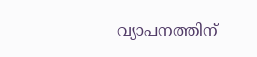വ്യാപനത്തിന്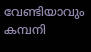വേണ്ടിയാവും കമ്പനി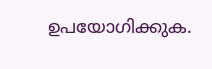ഉപയോഗിക്കുക.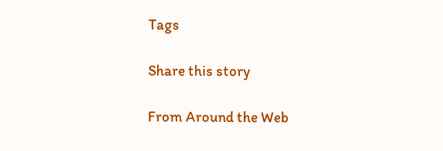Tags

Share this story

From Around the Web